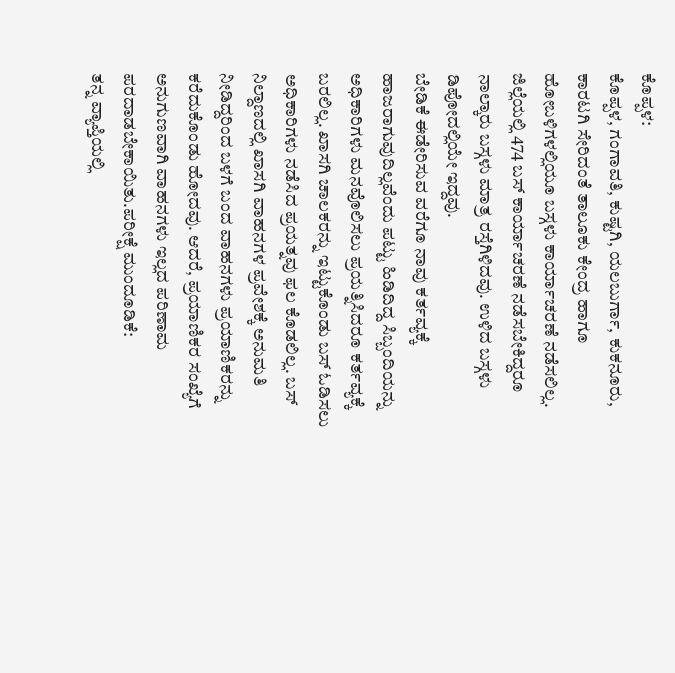ಕೊಪ್ಪಳ:
ಕೊಪ್ಪಳ, ಗಂಗಾವತಿ, ಕುಷ್ಟಗಿ, ಯಲಬುರ್ಗಾ, ಕುಕನೂರು, ಕಾರಟಗಿ ಸೇರಿದಂತೆ ತಾಲೂಕು ಕೇಂದ್ರ ಹಾಗೂ ಹೋಬಳಿಗಳಲ್ಲಿಯೂ ಬಸ್ಗಳು ಕಾರ್ಯಾಚರಣೆ ನಡೆಸಲಿಲ್ಲ. ಜಿಲ್ಲೆಯಲ್ಲಿ 474 ಬಸ್ ಕಾರ್ಯಾಚರಣೆ ನಡೆಸಬೇಕಿದ್ದರೂ ನಾಲ್ಕಾರು ಬಸ್ಗಳು ಮಾತ್ರ ರಸ್ತೆಗಿಳಿದವು. ಉಳಿದ ಬಸ್ಗಳು ಡಿಪೋದಲ್ಲಿಯೇ ಇದ್ದವು.
ಬೇಡಿಕೆ ಈಡೇರಿಸುವ ವರೆಗೂ ನಾವು ಕರ್ತವ್ಯಕ್ಕೆ ಹಾಜರಾಗುವುದಿಲ್ಲವೆಂದು ಪಟ್ಟು ಹಿಡಿದಿದ್ದ ಸಿಬ್ಬಂದಿಯನ್ನು ಅಧಿಕಾರಿಗಳು ಮನವೊಲಿಸಲು ಪ್ರಯತ್ನಿಸಿದರೂ ಕರ್ತವ್ಯಕ್ಕೆ ಬರಲಿಲ್ಲ. ಖಾಸಗಿ ಚಾಲಕರನ್ನು ಇಟ್ಟುಕೊಂಡು ಬಸ್ ಓಡಿಸಲು ಅಧಿಕಾರಿಗಳು ನಡೆಸಿದ ಪ್ರಯತ್ನವು ಫಲ ಕೊಡಲಿಲ್ಲ. ಬಸ್ ನಿಲ್ದಾಣದಲ್ಲಿ ಖಾಸಗಿ ವಾಹನಗಳ ಪ್ರವೇಶಕ್ಕೆ ಅನುಮತಿ ನೀಡಿದ್ದರಿಂದ ಬಳಗೆ ಬಂದ ವಾಹನಗಳು ಪ್ರಯಾಣಿಕರನ್ನು ಕರೆದುಕೊಂಡು ಹೋದವು. ಆದರೆ, ಪ್ರಯಾಣಿಕರ ಸಂಖ್ಯೆಗೆ ಅನುಗುಣವಾಗಿ ವಾಹನಗಳು ಇಲ್ಲದ ಪರಿಣಾಮ ಪರದಾಡಬೇಕಾಯಿತು.ಪರೀಕ್ಷೆ ಮುಂದೂಡಿಕೆ:
ತನ್ನ ವ್ಯಾಪ್ತಿಯಲ್ಲಿ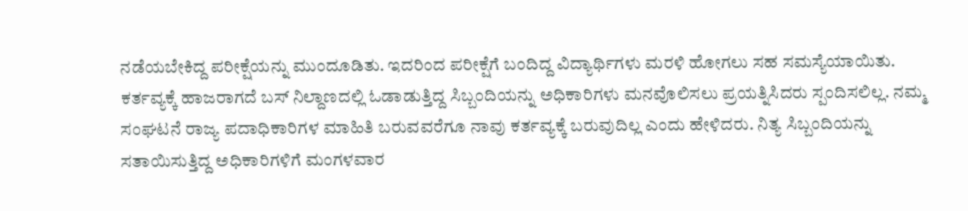ನಡೆಯಬೇಕಿದ್ದ ಪರೀಕ್ಷೆಯನ್ನು ಮುಂದೂಡಿತು. ಇದರಿಂದ ಪರೀಕ್ಷೆಗೆ ಬಂದಿದ್ದ ವಿದ್ಯಾರ್ಥಿಗಳು ಮರಳಿ ಹೋಗಲು ಸಹ ಸಮಸ್ಯೆಯಾಯಿತು.
ಕರ್ತವ್ಯಕ್ಕೆ ಹಾಜರಾಗದೆ ಬಸ್ ನಿಲ್ದಾಣದಲ್ಲಿ ಓಡಾಡುತ್ತಿದ್ದ ಸಿಬ್ಬಂದಿಯನ್ನು ಅಧಿಕಾರಿಗಳು ಮನವೊಲಿಸಲು ಪ್ರಯತ್ನಿಸಿದರು ಸ್ಪಂದಿಸಲಿಲ್ಲ. ನಮ್ಮ ಸಂಘಟನೆ ರಾಜ್ಯ ಪದಾಧಿಕಾರಿಗಳ ಮಾಹಿತಿ ಬರುವವರೆಗೂ ನಾವು ಕರ್ತವ್ಯಕ್ಕೆ ಬರುವುದಿಲ್ಲ ಎಂದು ಹೇಳಿದರು. ನಿತ್ಯ ಸಿಬ್ಬಂದಿಯನ್ನು ಸತಾಯಿಸುತ್ತಿದ್ದ ಅಧಿಕಾರಿಗಳಿಗೆ ಮಂಗಳವಾರ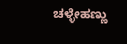ಚಳ್ಳೇಹಣ್ಣು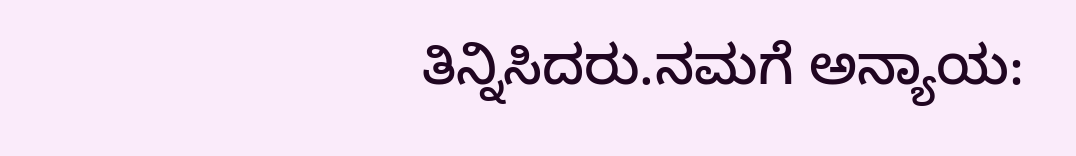ತಿನ್ನಿಸಿದರು.ನಮಗೆ ಅನ್ಯಾಯ: